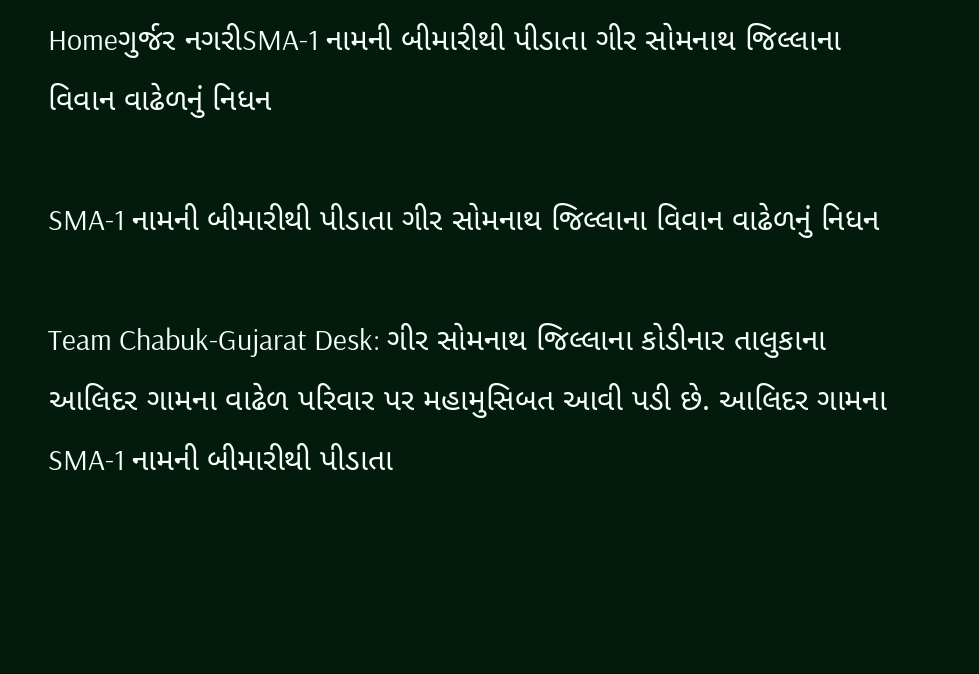Homeગુર્જર નગરીSMA-1 નામની બીમારીથી પીડાતા ગીર સોમનાથ જિલ્લાના વિવાન વાઢેળનું નિધન

SMA-1 નામની બીમારીથી પીડાતા ગીર સોમનાથ જિલ્લાના વિવાન વાઢેળનું નિધન

Team Chabuk-Gujarat Desk: ગીર સોમનાથ જિલ્લાના કોડીનાર તાલુકાના આલિદર ગામના વાઢેળ પરિવાર પર મહામુસિબત આવી પડી છે. આલિદર ગામના SMA-1 નામની બીમારીથી પીડાતા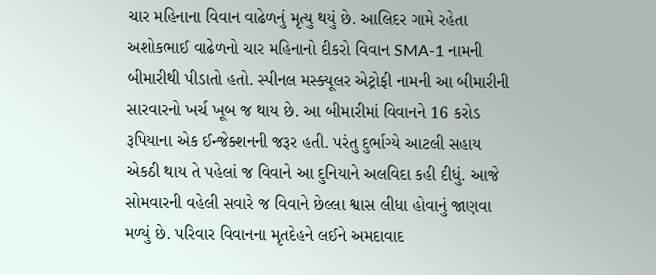ચાર મહિનાના વિવાન વાઢેળનું મૃત્યુ થયું છે. આલિદર ગામે રહેતા અશોકભાઈ વાઢેળનો ચાર મહિનાનો દીકરો વિવાન SMA-1 નામની બીમારીથી પીડાતો હતો. સ્પીનલ મસ્ક્યૂલર એટ્રોફી નામની આ બીમારીની સારવારનો ખર્ચ ખૂબ જ થાય છે. આ બીમારીમાં વિવાનને 16 કરોડ રૂપિયાના એક ઈન્જેક્શનની જરૂર હતી. પરંતુ દુર્ભાગ્યે આટલી સહાય એકઠી થાય તે પહેલાં જ વિવાને આ દુનિયાને અલવિદા કહી દીધું. આજે સોમવારની વહેલી સવારે જ વિવાને છેલ્લા શ્વાસ લીધા હોવાનું જાણવા મળ્યું છે. પરિવાર વિવાનના મૃતદેહને લઈને અમદાવાદ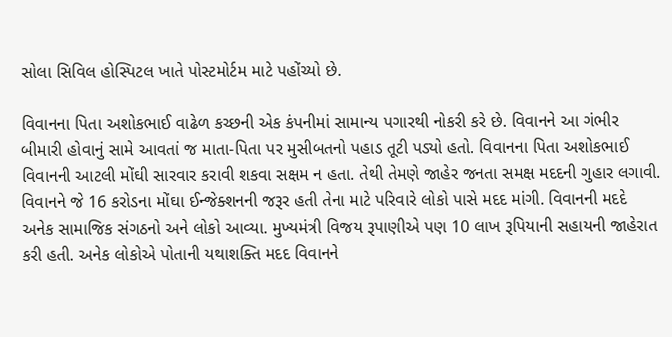સોલા સિવિલ હોસ્પિટલ ખાતે પોસ્ટમોર્ટમ માટે પહોંચ્યો છે.

વિવાનના પિતા અશોકભાઈ વાઢેળ કચ્છની એક કંપનીમાં સામાન્ય પગારથી નોકરી કરે છે. વિવાનને આ ગંભીર બીમારી હોવાનું સામે આવતાં જ માતા-પિતા પર મુસીબતનો પહાડ તૂટી પડ્યો હતો. વિવાનના પિતા અશોકભાઈ વિવાનની આટલી મોંઘી સારવાર કરાવી શકવા સક્ષમ ન હતા. તેથી તેમણે જાહેર જનતા સમક્ષ મદદની ગુહાર લગાવી. વિવાનને જે 16 કરોડના મોંઘા ઈન્જેક્શનની જરૂર હતી તેના માટે પરિવારે લોકો પાસે મદદ માંગી. વિવાનની મદદે અનેક સામાજિક સંગઠનો અને લોકો આવ્યા. મુખ્યમંત્રી વિજય રૂપાણીએ પણ 10 લાખ રૂપિયાની સહાયની જાહેરાત કરી હતી. અનેક લોકોએ પોતાની યથાશક્તિ મદદ વિવાનને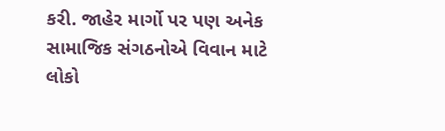કરી. જાહેર માર્ગો પર પણ અનેક સામાજિક સંગઠનોએ વિવાન માટે લોકો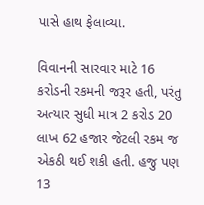પાસે હાથ ફેલાવ્યા.

વિવાનની સારવાર માટે 16 કરોડની રકમની જરૂર હતી, પરંતુ અત્યાર સુધી માત્ર 2 કરોડ 20 લાખ 62 હજાર જેટલી રકમ જ એકઠી થઈ શકી હતી. હજુ પણ 13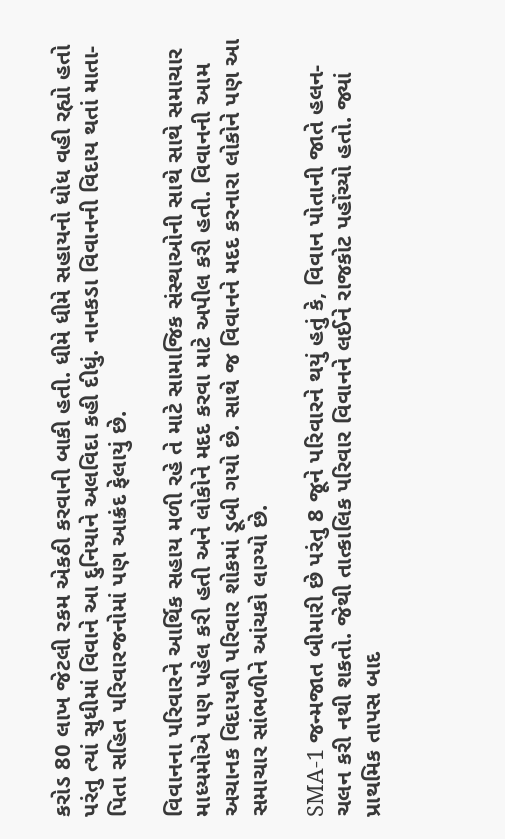કરોડ 80 લાખ જેટલી રકમ એકઠી કરવાની બાકી હતી. ધીમે ધીમે સહાયનો ધોધ વહી રહ્યો હતો પરંતુ ત્યાં સુધીમાં વિવાને આ દુનિયાને અલવિદા કહી દીધું. નાનકડા વિવાનની વિદાય થતાં માતા-પિતા સહિત પરિવારજનોમાં પણ આક્રંદ ફેલાયું છે.

વિવાનના પરિવારને આર્થિક સહાય મળી રહે તે માટે સામાજિક સંસ્થાઓની સાથે સાથે સમાચાર માધ્યમોએ પણ પહેલ કરી હતી અને લોકોને મદદ કરવા માટે અપીલ કરી હતી. વિવાનની આમ અચાનક વિદાયથી પરિવાર શોકમાં ડૂબી ગયો છે. સાથે જ વિવાનને મદદ કરનારા લોકોને પણ આ સમાચાર સાંભળીને આંચકો લાગ્યો છે.

SMA-1 જન્મજાત બીમારી છે પરંતુ 8 જૂને પરિવારને થયું હતું કે, વિવાન પોતાની જાતે હલન-ચલન કરી નથી શકતો. જેથી તાત્કાલિક પરિવાર વિવાનને લઈને રાજકોટ પહોંચ્યો હતો. જ્યાં પ્રાથમિક તાપસ બાદ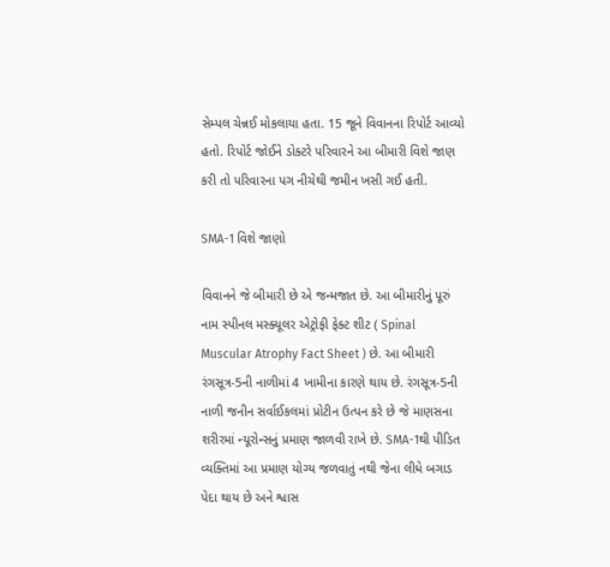સેમ્પલ ચેન્નઈ મોકલાયા હતા. 15 જૂને વિવાનના રિપોર્ટ આવ્યો હતો. રિપોર્ટ જોઈને ડોક્ટરે પરિવારને આ બીમારી વિશે જાણ કરી તો પરિવારના પગ નીચેથી જમીન ખસી ગઈ હતી.

SMA-1 વિશે જાણો

વિવાનને જે બીમારી છે એ જન્મજાત છે. આ બીમારીનું પૂરું નામ સ્પીનલ મસ્ક્યૂલર એટ્રોફી ફેક્ટ શીટ ( Spinal Muscular Atrophy Fact Sheet ) છે. આ બીમારી રંગસૂત્ર-5ની નાળીમાં 4 ખામીના કારણે થાય છે. રંગસૂત્ર-5ની નાળી જનીન સર્વાઈકલમાં પ્રોટીન ઉત્પન કરે છે જે માણસના શરીરમાં ન્યૂરોન્સનું પ્રમાણ જાળવી રાખે છે. SMA-1થી પીડિત વ્યક્તિમાં આ પ્રમાણ યોગ્ય જળવાતું નથી જેના લીધે બગાડ પેદા થાય છે અને શ્વાસ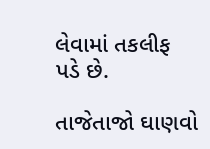લેવામાં તકલીફ પડે છે.

તાજેતાજો ઘાણવો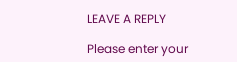LEAVE A REPLY

Please enter your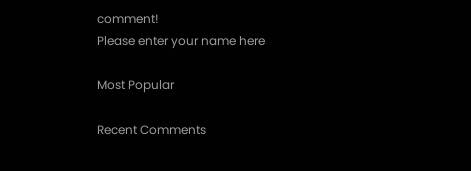comment!
Please enter your name here

Most Popular

Recent Comments